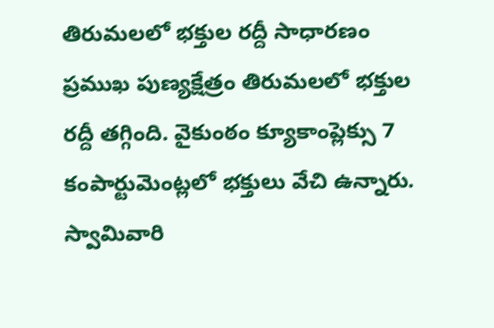తిరుమలలో భక్తుల రద్దీ సాధారణం
ప్రముఖ పుణ్యక్షేత్రం తిరుమలలో భక్తుల రద్దీ తగ్గింది. వైకుంఠం క్యూకాంప్లెక్సు 7 కంపార్టుమెంట్లలో భక్తులు వేచి ఉన్నారు. స్వామివారి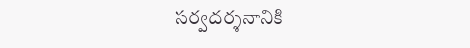సర్వదర్శనానికి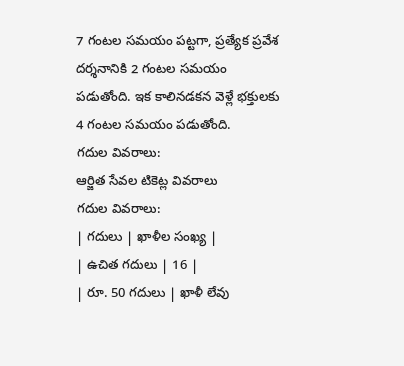7 గంటల సమయం పట్టగా, ప్రత్యేక ప్రవేశ దర్శనానికి 2 గంటల సమయం పడుతోంది. ఇక కాలినడకన వెళ్లే భక్తులకు 4 గంటల సమయం పడుతోంది.
గదుల వివరాలు:
ఆర్జిత సేవల టికెట్ల వివరాలు
గదుల వివరాలు:
| గదులు | ఖాళీల సంఖ్య |
| ఉచిత గదులు | 16 |
| రూ. 50 గదులు | ఖాళీ లేవు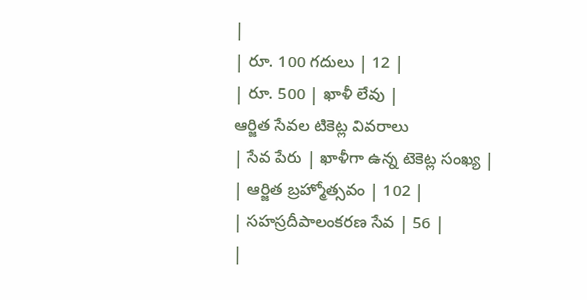|
| రూ. 100 గదులు | 12 |
| రూ. 500 | ఖాళీ లేవు |
ఆర్జిత సేవల టికెట్ల వివరాలు
| సేవ పేరు | ఖాళీగా ఉన్న టెకెట్ల సంఖ్య |
| ఆర్జిత బ్రహ్మోత్సవం | 102 |
| సహస్రదీపాలంకరణ సేవ | 56 |
|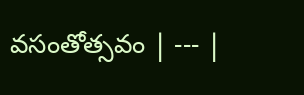వసంతోత్సవం | --- |